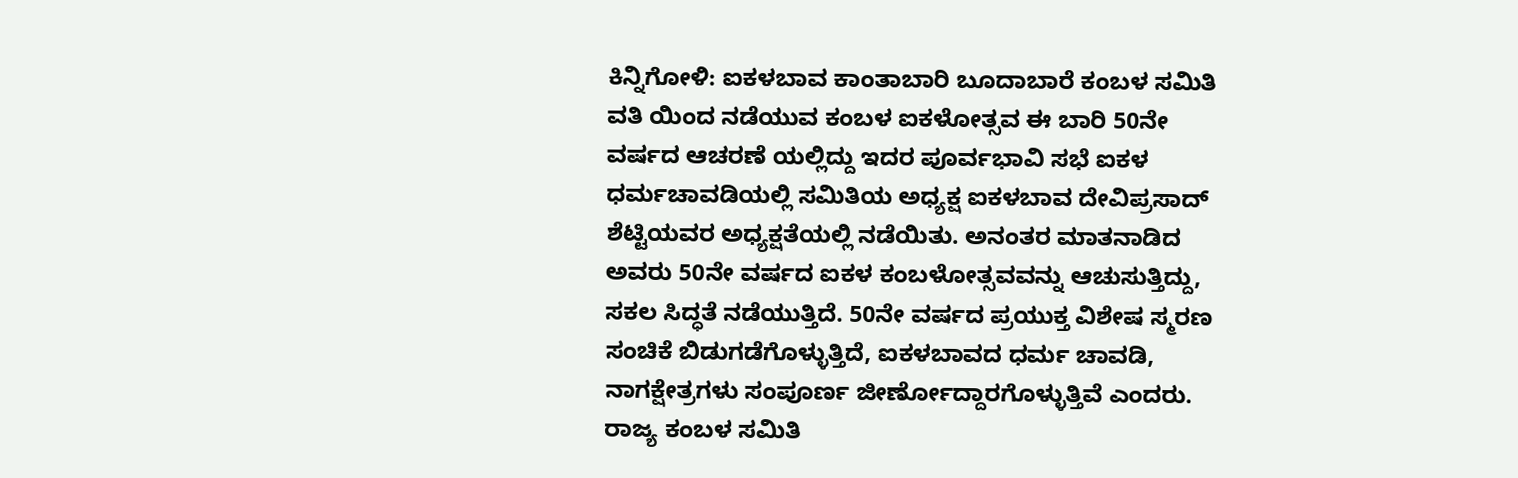ಕಿನ್ನಿಗೋಳಿ: ಐಕಳಬಾವ ಕಾಂತಾಬಾರಿ ಬೂದಾಬಾರೆ ಕಂಬಳ ಸಮಿತಿ ವತಿ ಯಿಂದ ನಡೆಯುವ ಕಂಬಳ ಐಕಳೋತ್ಸವ ಈ ಬಾರಿ 50ನೇ ವರ್ಷದ ಆಚರಣೆ ಯಲ್ಲಿದ್ದು ಇದರ ಪೂರ್ವಭಾವಿ ಸಭೆ ಐಕಳ ಧರ್ಮಚಾವಡಿಯಲ್ಲಿ ಸಮಿತಿಯ ಅಧ್ಯಕ್ಷ ಐಕಳಬಾವ ದೇವಿಪ್ರಸಾದ್ ಶೆಟ್ಟಿಯವರ ಅಧ್ಯಕ್ಷತೆಯಲ್ಲಿ ನಡೆಯಿತು. ಅನಂತರ ಮಾತನಾಡಿದ ಅವರು 50ನೇ ವರ್ಷದ ಐಕಳ ಕಂಬಳೋತ್ಸವವನ್ನು ಆಚುಸುತ್ತಿದ್ದು, ಸಕಲ ಸಿದ್ಧತೆ ನಡೆಯುತ್ತಿದೆ. 50ನೇ ವರ್ಷದ ಪ್ರಯುಕ್ತ ವಿಶೇಷ ಸ್ಮರಣ ಸಂಚಿಕೆ ಬಿಡುಗಡೆಗೊಳ್ಳುತ್ತಿದೆ, ಐಕಳಬಾವದ ಧರ್ಮ ಚಾವಡಿ, ನಾಗಕ್ಷೇತ್ರಗಳು ಸಂಪೂರ್ಣ ಜೀರ್ಣೋದ್ದಾರಗೊಳ್ಳುತ್ತಿವೆ ಎಂದರು. ರಾಜ್ಯ ಕಂಬಳ ಸಮಿತಿ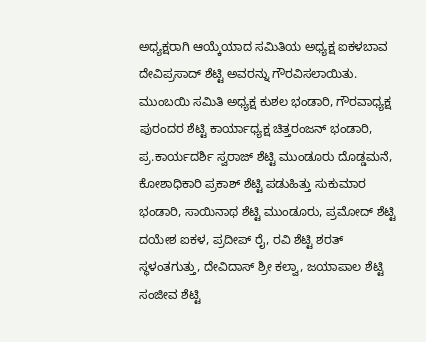ಅಧ್ಯಕ್ಷರಾಗಿ ಆಯ್ಕೆಯಾದ ಸಮಿತಿಯ ಅಧ್ಯಕ್ಷ ಐಕಳಬಾವ ದೇವಿಪ್ರಸಾದ್ ಶೆಟ್ಟಿ ಅವರನ್ನು ಗೌರವಿಸಲಾಯಿತು. ಮುಂಬಯಿ ಸಮಿತಿ ಅಧ್ಯಕ್ಷ ಕುಶಲ ಭಂಡಾರಿ, ಗೌರವಾಧ್ಯಕ್ಷ ಪುರಂದರ ಶೆಟ್ಟಿ ಕಾರ್ಯಾಧ್ಯಕ್ಷ ಚಿತ್ತರಂಜನ್ ಭಂಡಾರಿ, ಪ್ರ.ಕಾರ್ಯದರ್ಶಿ ಸ್ವರಾಜ್ ಶೆಟ್ಟಿ ಮುಂಡೂರು ದೊಡ್ಡಮನೆ, ಕೋಶಾಧಿಕಾರಿ ಪ್ರಕಾಶ್ ಶೆಟ್ಟಿ ಪಡುಹಿತ್ತು ಸುಕುಮಾರ ಭಂಡಾರಿ, ಸಾಯಿನಾಥ ಶೆಟ್ಟಿ ಮುಂಡೂರು, ಪ್ರಮೋದ್ ಶೆಟ್ಟಿ ದಯೇಶ ಐಕಳ, ಪ್ರದೀಪ್ ರೈ, ರವಿ ಶೆಟ್ಟಿ ಶರತ್ ಸ್ಥಳಂತಗುತ್ತು, ದೇವಿದಾಸ್ ಶ್ರೀ ಕಲ್ವಾ, ಜಯಾಪಾಲ ಶೆಟ್ಟಿ ಸಂಜೀವ ಶೆಟ್ಟಿ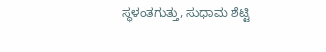ಸ್ಥಳಂತಗುತ್ತು, ಸುಧಾಮ ಶೆಟ್ಟಿ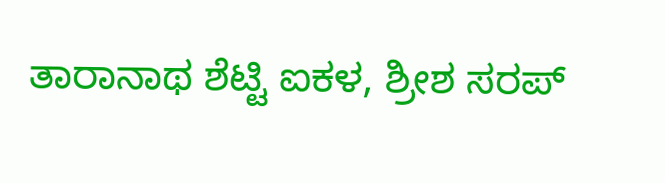ತಾರಾನಾಥ ಶೆಟ್ಟಿ ಐಕಳ, ಶ್ರೀಶ ಸರಪ್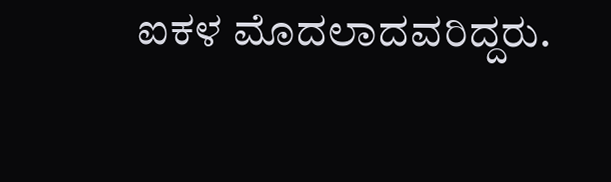ಐಕಳ ಮೊದಲಾದವರಿದ್ದರು.